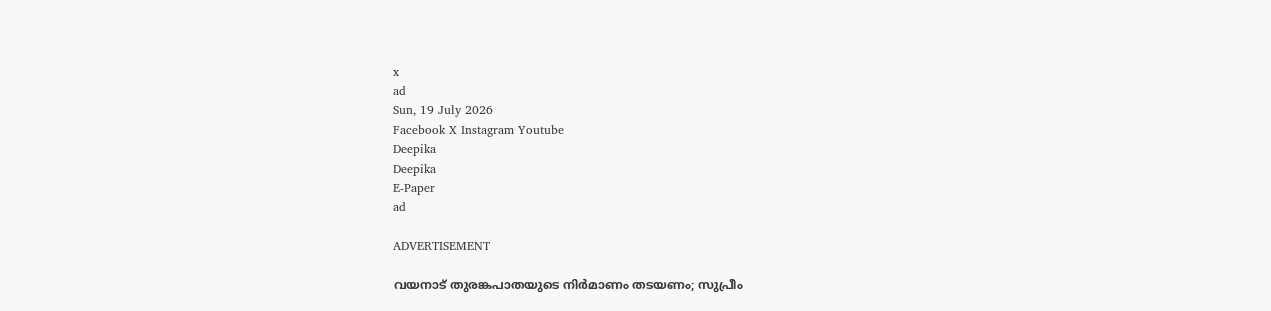x
ad
Sun, 19 July 2026
Facebook X Instagram Youtube
Deepika
Deepika
E-Paper
ad

ADVERTISEMENT

വയനാട് തുരങ്കപാതയുടെ നിർമാണം തടയണം; സുപ്രീം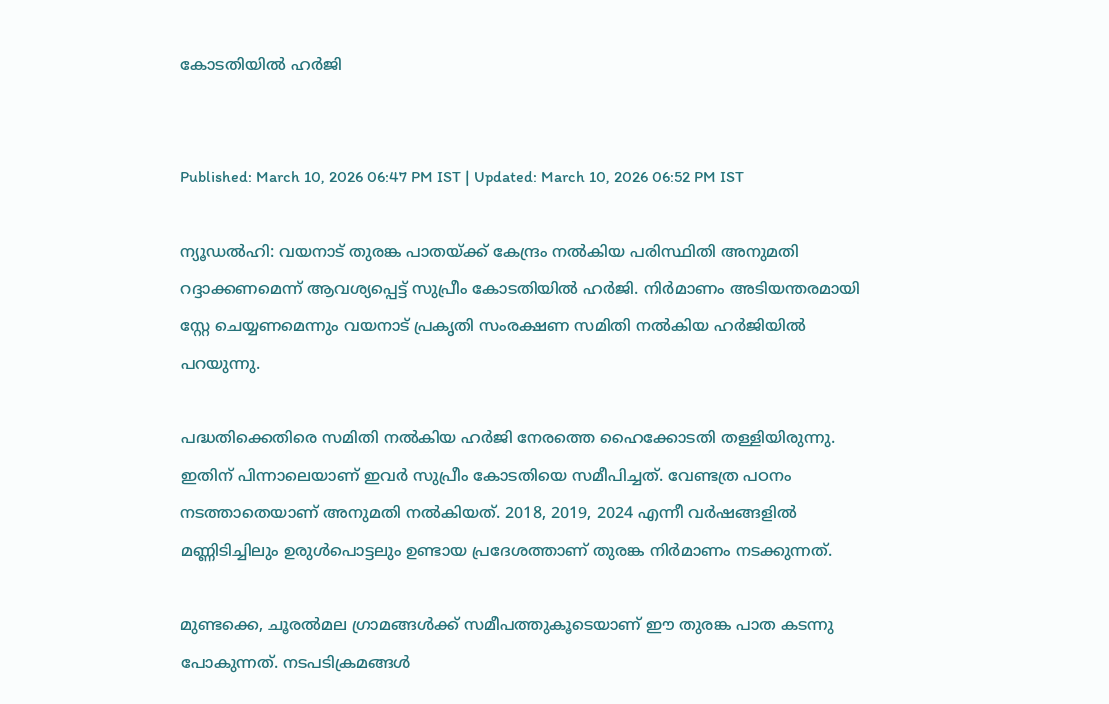കോടതിയിൽ ഹർജി


Published: March 10, 2026 06:47 PM IST | Updated: March 10, 2026 06:52 PM IST

ന്യൂഡൽഹി: വയനാട് തുരങ്ക പാതയ്ക്ക് കേന്ദ്രം നൽകിയ പരിസ്ഥിതി അനുമതി റദ്ദാക്കണമെന്ന് ആവശ്യപ്പെട്ട് സുപ്രീം കോടതിയിൽ ഹർജി. നിർമാണം അടിയന്തരമായി സ്റ്റേ ചെയ്യണമെന്നും വയനാട് പ്രകൃതി സംരക്ഷണ സമിതി നൽകിയ ഹർജിയിൽ പറയുന്നു.

പദ്ധതിക്കെതിരെ സമിതി നൽകിയ ഹർജി നേരത്തെ ഹൈക്കോടതി തള്ളിയിരുന്നു. ഇതിന് പിന്നാലെയാണ് ഇവർ സുപ്രീം കോടതിയെ സമീപിച്ചത്. വേണ്ടത്ര പഠനം നടത്താതെയാണ് അനുമതി നൽകിയത്. 2018, 2019, 2024 എന്നീ വർഷങ്ങളിൽ മണ്ണിടിച്ചിലും ഉരുൾപൊട്ടലും ഉണ്ടായ പ്രദേശത്താണ് തുരങ്ക നിർമാണം നടക്കുന്നത്.

മുണ്ടക്കെ, ചൂരൽമല ഗ്രാമങ്ങൾക്ക് സമീപത്തുകൂടെയാണ് ഈ തുരങ്ക പാത കടന്നു പോകുന്നത്. നടപടിക്രമങ്ങൾ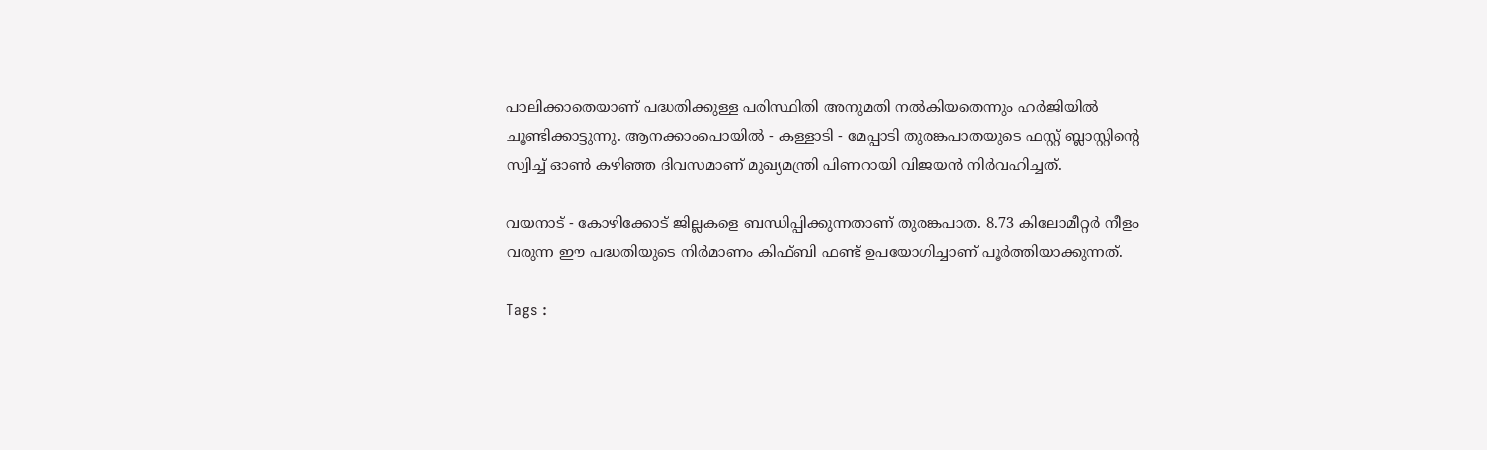പാലിക്കാതെയാണ് പദ്ധതിക്കുള്ള പരിസ്ഥിതി അനുമതി നൽകിയതെന്നും ഹർജിയിൽ ചൂണ്ടിക്കാട്ടുന്നു. ആനക്കാംപൊയില്‍ - കള്ളാടി - മേപ്പാടി തുരങ്കപാതയുടെ ഫസ്റ്റ് ബ്ലാസ്റ്റിന്‍റെ സ്വിച്ച് ഓണ്‍ കഴിഞ്ഞ ദിവസമാണ് മുഖ്യമന്ത്രി പിണറായി വിജയൻ നിര്‍വഹിച്ചത്.

വയനാട് - കോഴിക്കോട് ജില്ലകളെ ബന്ധിപ്പിക്കുന്നതാണ് തുരങ്കപാത. 8.73 കിലോമീറ്റർ നീളം വരുന്ന ഈ പദ്ധതിയുടെ നിർമാണം കിഫ്ബി ഫണ്ട് ഉപയോഗിച്ചാണ് പൂർത്തിയാക്കുന്നത്.

Tags :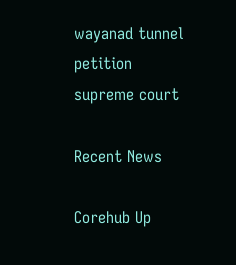wayanad tunnel petition supreme court

Recent News

Corehub Up